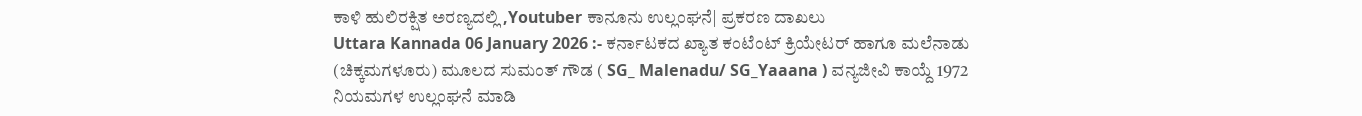ಕಾಳಿ ಹುಲಿರಕ್ಷಿತ ಅರಣ್ಯದಲ್ಲಿ ,Youtuber ಕಾನೂನು ಉಲ್ಲಂಘನೆ| ಪ್ರಕರಣ ದಾಖಲು
Uttara Kannada 06 January 2026 :- ಕರ್ನಾಟಕದ ಖ್ಯಾತ ಕಂಟೆಂಟ್ ಕ್ರಿಯೇಟರ್ ಹಾಗೂ ಮಲೆನಾಡು (ಚಿಕ್ಕಮಗಳೂರು) ಮೂಲದ ಸುಮಂತ್ ಗೌಡ ( SG_ Malenadu/ SG_Yaaana ) ವನ್ಯಜೀವಿ ಕಾಯ್ದೆ 1972 ನಿಯಮಗಳ ಉಲ್ಲಂಘನೆ ಮಾಡಿ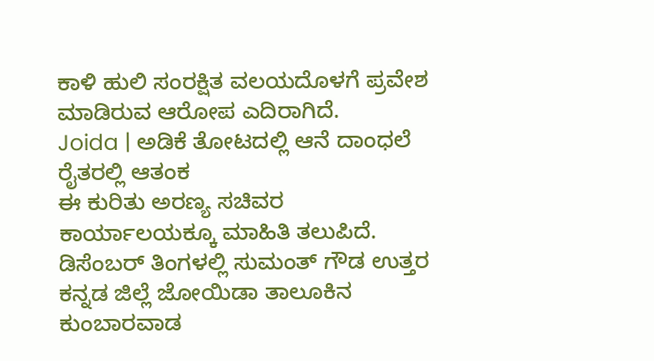ಕಾಳಿ ಹುಲಿ ಸಂರಕ್ಷಿತ ವಲಯದೊಳಗೆ ಪ್ರವೇಶ ಮಾಡಿರುವ ಆರೋಪ ಎದಿರಾಗಿದೆ.
Joida | ಅಡಿಕೆ ತೋಟದಲ್ಲಿ ಆನೆ ದಾಂಧಲೆ ರೈತರಲ್ಲಿ ಆತಂಕ
ಈ ಕುರಿತು ಅರಣ್ಯ ಸಚಿವರ ಕಾರ್ಯಾಲಯಕ್ಕೂ ಮಾಹಿತಿ ತಲುಪಿದೆ. ಡಿಸೆಂಬರ್ ತಿಂಗಳಲ್ಲಿ ಸುಮಂತ್ ಗೌಡ ಉತ್ತರ ಕನ್ನಡ ಜಿಲ್ಲೆ ಜೋಯಿಡಾ ತಾಲೂಕಿನ ಕುಂಬಾರವಾಡ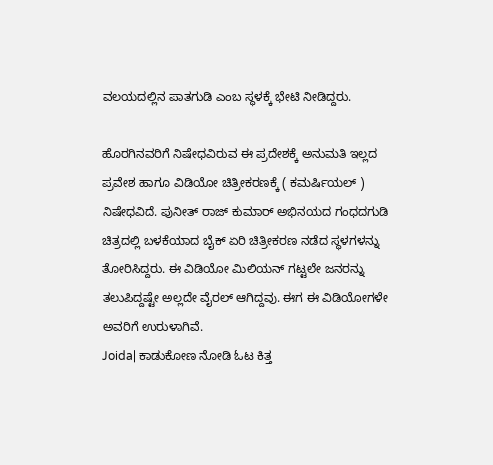ವಲಯದಲ್ಲಿನ ಪಾತಗುಡಿ ಎಂಬ ಸ್ಥಳಕ್ಕೆ ಭೇಟಿ ನೀಡಿದ್ದರು.

ಹೊರಗಿನವರಿಗೆ ನಿಷೇಧವಿರುವ ಈ ಪ್ರದೇಶಕ್ಕೆ ಅನುಮತಿ ಇಲ್ಲದ ಪ್ರವೇಶ ಹಾಗೂ ವಿಡಿಯೋ ಚಿತ್ರೀಕರಣಕ್ಕೆ ( ಕಮರ್ಷಿಯಲ್ ) ನಿಷೇಧವಿದೆ. ಪುನೀತ್ ರಾಜ್ ಕುಮಾರ್ ಅಭಿನಯದ ಗಂಧದಗುಡಿ ಚಿತ್ರದಲ್ಲಿ ಬಳಕೆಯಾದ ಬೈಕ್ ಏರಿ ಚಿತ್ರೀಕರಣ ನಡೆದ ಸ್ಥಳಗಳನ್ನು ತೋರಿಸಿದ್ದರು. ಈ ವಿಡಿಯೋ ಮಿಲಿಯನ್ ಗಟ್ಟಲೇ ಜನರನ್ನು ತಲುಪಿದ್ದಷ್ಟೇ ಅಲ್ಲದೇ ವೈರಲ್ ಆಗಿದ್ದವು. ಈಗ ಈ ವಿಡಿಯೋಗಳೇ ಅವರಿಗೆ ಉರುಳಾಗಿವೆ.
Joida| ಕಾಡುಕೋಣ ನೋಡಿ ಓಟ ಕಿತ್ತ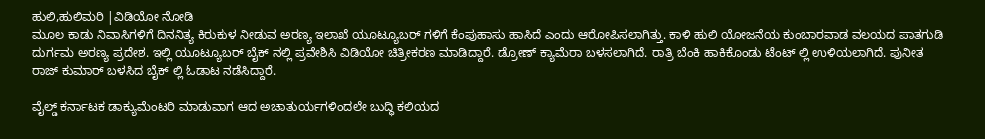ಹುಲಿ,ಹುಲಿಮರಿ |ವಿಡಿಯೋ ನೋಡಿ
ಮೂಲ ಕಾಡು ನಿವಾಸಿಗಳಿಗೆ ದಿನನಿತ್ಯ ಕಿರುಕುಳ ನೀಡುವ ಅರಣ್ಯ ಇಲಾಖೆ ಯೂಟ್ಯೂಬರ್ ಗಳಿಗೆ ಕೆಂಪುಹಾಸು ಹಾಸಿದೆ ಎಂದು ಆರೋಪಿಸಲಾಗಿತ್ತು. ಕಾಳಿ ಹುಲಿ ಯೋಜನೆಯ ಕುಂಬಾರವಾಡ ವಲಯದ ಪಾತಗುಡಿ ದುರ್ಗಮ ಅರಣ್ಯ ಪ್ರದೇಶ. ಇಲ್ಲಿ ಯೂಟ್ಯೂಬರ್ ಬೈಕ್ ನಲ್ಲಿ ಪ್ರವೇಶಿಸಿ ವಿಡಿಯೋ ಚಿತ್ರೀಕರಣ ಮಾಡಿದ್ದಾರೆ. ಡ್ರೋಣ್ ಕ್ಯಾಮೆರಾ ಬಳಸಲಾಗಿದೆ. ರಾತ್ರಿ ಬೆಂಕಿ ಹಾಕಿಕೊಂಡು ಟೆಂಟ್ ಲ್ಲಿ ಉಳಿಯಲಾಗಿದೆ. ಪುನೀತ ರಾಜ್ ಕುಮಾರ್ ಬಳಸಿದ ಬೈಕ್ ಲ್ಲಿ ಓಡಾಟ ನಡೆಸಿದ್ದಾರೆ.

ವೈಲ್ಡ್ ಕರ್ನಾಟಕ ಡಾಕ್ಯುಮೆಂಟರಿ ಮಾಡುವಾಗ ಆದ ಅಚಾತುರ್ಯಗಳಿಂದಲೇ ಬುದ್ಧಿ ಕಲಿಯದ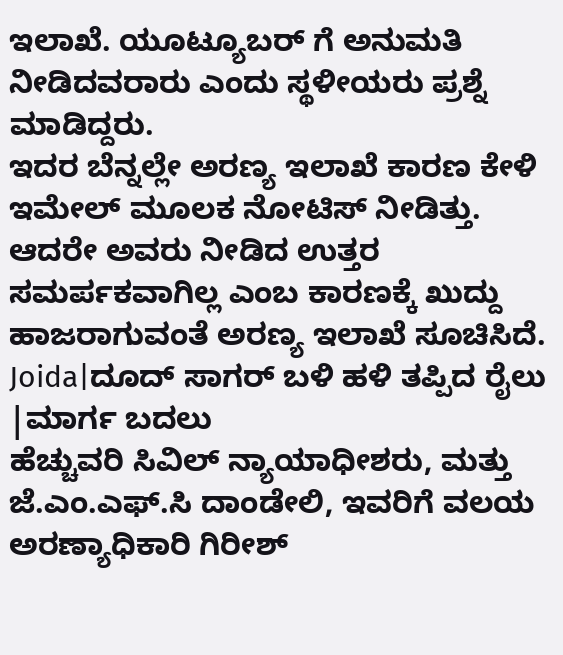ಇಲಾಖೆ. ಯೂಟ್ಯೂಬರ್ ಗೆ ಅನುಮತಿ ನೀಡಿದವರಾರು ಎಂದು ಸ್ಥಳೀಯರು ಪ್ರಶ್ನೆ ಮಾಡಿದ್ದರು.
ಇದರ ಬೆನ್ನಲ್ಲೇ ಅರಣ್ಯ ಇಲಾಖೆ ಕಾರಣ ಕೇಳಿ ಇಮೇಲ್ ಮೂಲಕ ನೋಟಿಸ್ ನೀಡಿತ್ತು.
ಆದರೇ ಅವರು ನೀಡಿದ ಉತ್ತರ ಸಮರ್ಪಕವಾಗಿಲ್ಲ ಎಂಬ ಕಾರಣಕ್ಕೆ ಖುದ್ದು ಹಾಜರಾಗುವಂತೆ ಅರಣ್ಯ ಇಲಾಖೆ ಸೂಚಿಸಿದೆ.
Joida|ದೂದ್ ಸಾಗರ್ ಬಳಿ ಹಳಿ ತಪ್ಪಿದ ರೈಲು |ಮಾರ್ಗ ಬದಲು
ಹೆಚ್ಚುವರಿ ಸಿವಿಲ್ ನ್ಯಾಯಾಧೀಶರು, ಮತ್ತು ಜೆ.ಎಂ.ಎಫ್.ಸಿ ದಾಂಡೇಲಿ, ಇವರಿಗೆ ವಲಯ ಅರಣ್ಯಾಧಿಕಾರಿ ಗಿರೀಶ್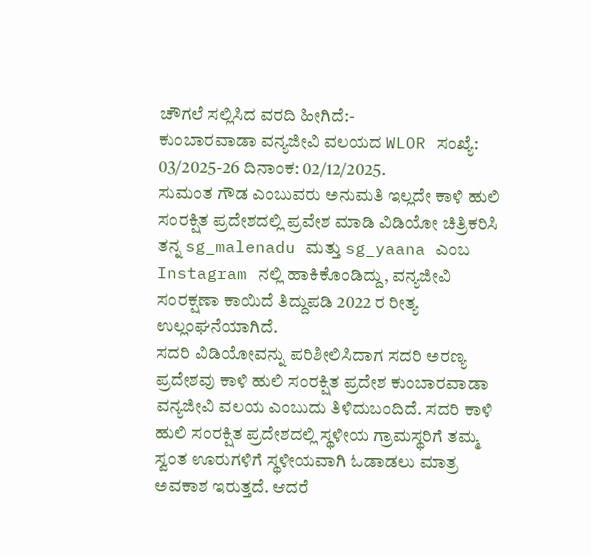ಚೌಗಲೆ ಸಲ್ಲಿಸಿದ ವರದಿ ಹೀಗಿದೆ:-
ಕುಂಬಾರವಾಡಾ ವನ್ಯಜೀವಿ ವಲಯದ WLOR ಸಂಖ್ಯೆ: 03/2025-26 ದಿನಾಂಕ: 02/12/2025.
ಸುಮಂತ ಗೌಡ ಎಂಬುವರು ಅನುಮತಿ ಇಲ್ಲದೇ ಕಾಳಿ ಹುಲಿ ಸಂರಕ್ಷಿತ ಪ್ರದೇಶದಲ್ಲಿ ಪ್ರವೇಶ ಮಾಡಿ ವಿಡಿಯೋ ಚಿತ್ರಿಕರಿಸಿ ತನ್ನ sg_malenadu ಮತ್ತು sg_yaana ಎಂಬ Instagram ನಲ್ಲಿ ಹಾಕಿಕೊಂಡಿದ್ದು, ವನ್ಯಜೀವಿ ಸಂರಕ್ಷಣಾ ಕಾಯಿದೆ ತಿದ್ದುಪಡಿ 2022 ರ ರೀತ್ಯ ಉಲ್ಲಂಘನೆಯಾಗಿದೆ.
ಸದರಿ ವಿಡಿಯೋವನ್ನು ಪರಿಶೀಲಿಸಿದಾಗ ಸದರಿ ಅರಣ್ಯ ಪ್ರದೇಶವು ಕಾಳಿ ಹುಲಿ ಸಂರಕ್ಷಿತ ಪ್ರದೇಶ ಕುಂಬಾರವಾಡಾ ವನ್ಯಜೀವಿ ವಲಯ ಎಂಬುದು ತಿಳಿದುಬಂದಿದೆ. ಸದರಿ ಕಾಳಿ ಹುಲಿ ಸಂರಕ್ಷಿತ ಪ್ರದೇಶದಲ್ಲಿ ಸ್ಥಳೀಯ ಗ್ರಾಮಸ್ಥರಿಗೆ ತಮ್ಮ ಸ್ವಂತ ಊರುಗಳಿಗೆ ಸ್ಥಳೀಯವಾಗಿ ಓಡಾಡಲು ಮಾತ್ರ ಅವಕಾಶ ಇರುತ್ತದೆ. ಆದರೆ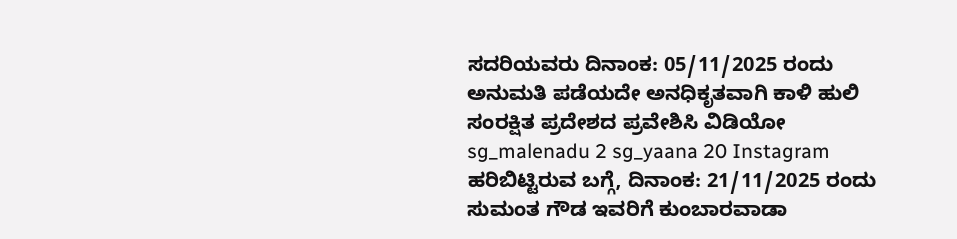ಸದರಿಯವರು ದಿನಾಂಕ: 05/11/2025 ರಂದು ಅನುಮತಿ ಪಡೆಯದೇ ಅನಧಿಕೃತವಾಗಿ ಕಾಳಿ ಹುಲಿ ಸಂರಕ್ಷಿತ ಪ್ರದೇಶದ ಪ್ರವೇಶಿಸಿ ವಿಡಿಯೋ sg_malenadu 2 sg_yaana 20 Instagram ಹರಿಬಿಟ್ಟಿರುವ ಬಗ್ಗೆ, ದಿನಾಂಕ: 21/11/2025 ರಂದು ಸುಮಂತ ಗೌಡ ಇವರಿಗೆ ಕುಂಬಾರವಾಡಾ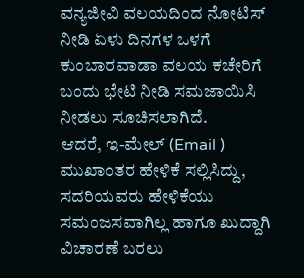ವನ್ಯಜೀವಿ ವಲಯದಿಂದ ನೋಟಿಸ್ ನೀಡಿ ಏಳು ದಿನಗಳ ಒಳಗೆ ಕುಂಬಾರವಾಡಾ ವಲಯ ಕಚೇರಿಗೆ ಬಂದು ಭೇಟಿ ನೀಡಿ ಸಮಜಾಯಿಸಿ ನೀಡಲು ಸೂಚಿಸಲಾಗಿದೆ.
ಆದರೆ, ಇ-ಮೇಲ್ (Email ) ಮುಖಾಂತರ ಹೇಳಿಕೆ ಸಲ್ಲಿಸಿದ್ದು, ಸದರಿಯವರು ಹೇಳಿಕೆಯು ಸಮಂಜಸವಾಗಿಲ್ಲ ಹಾಗೂ ಖುದ್ದಾಗಿ ವಿಚಾರಣೆ ಬರಲು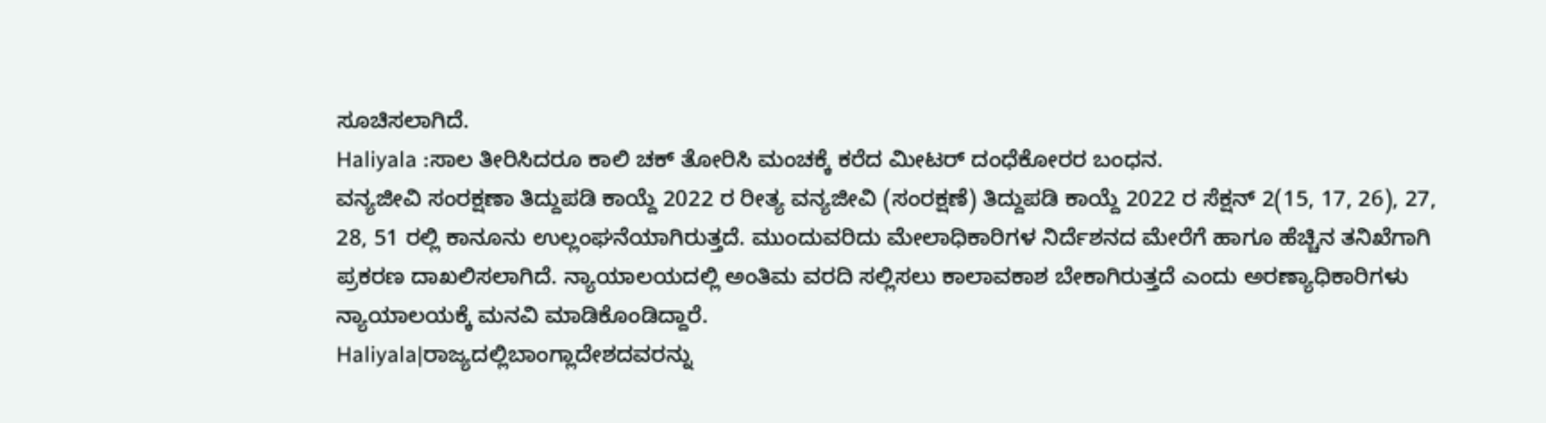ಸೂಚಿಸಲಾಗಿದೆ.
Haliyala :ಸಾಲ ತೀರಿಸಿದರೂ ಕಾಲಿ ಚಕ್ ತೋರಿಸಿ ಮಂಚಕ್ಕೆ ಕರೆದ ಮೀಟರ್ ದಂಧೆಕೋರರ ಬಂಧನ.
ವನ್ಯಜೀವಿ ಸಂರಕ್ಷಣಾ ತಿದ್ದುಪಡಿ ಕಾಯ್ದೆ 2022 ರ ರೀತ್ಯ ವನ್ಯಜೀವಿ (ಸಂರಕ್ಷಣೆ) ತಿದ್ದುಪಡಿ ಕಾಯ್ದೆ 2022 ರ ಸೆಕ್ಷನ್ 2(15, 17, 26), 27, 28, 51 ರಲ್ಲಿ ಕಾನೂನು ಉಲ್ಲಂಘನೆಯಾಗಿರುತ್ತದೆ. ಮುಂದುವರಿದು ಮೇಲಾಧಿಕಾರಿಗಳ ನಿರ್ದೆಶನದ ಮೇರೆಗೆ ಹಾಗೂ ಹೆಚ್ಚಿನ ತನಿಖೆಗಾಗಿ ಪ್ರಕರಣ ದಾಖಲಿಸಲಾಗಿದೆ. ನ್ಯಾಯಾಲಯದಲ್ಲಿ ಅಂತಿಮ ವರದಿ ಸಲ್ಲಿಸಲು ಕಾಲಾವಕಾಶ ಬೇಕಾಗಿರುತ್ತದೆ ಎಂದು ಅರಣ್ಯಾಧಿಕಾರಿಗಳು ನ್ಯಾಯಾಲಯಕ್ಕೆ ಮನವಿ ಮಾಡಿಕೊಂಡಿದ್ದಾರೆ.
Haliyala|ರಾಜ್ಯದಲ್ಲಿಬಾಂಗ್ಲಾದೇಶದವರನ್ನು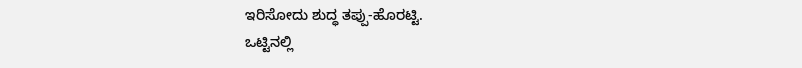ಇರಿಸೋದು ಶುದ್ಧ ತಪ್ಪು-ಹೊರಟ್ಟಿ.
ಒಟ್ಟಿನಲ್ಲಿ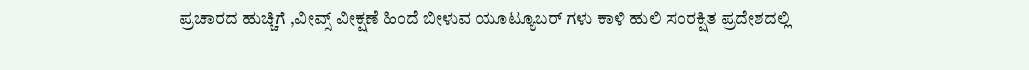ಪ್ರಚಾರದ ಹುಚ್ಚಿಗೆ ,ವೀವ್ಸ್ ವೀಕ್ಷಣೆ ಹಿಂದೆ ಬೀಳುವ ಯೂಟ್ಯೂಬರ್ ಗಳು ಕಾಳಿ ಹುಲಿ ಸಂರಕ್ಷಿತ ಪ್ರದೇಶದಲ್ಲಿ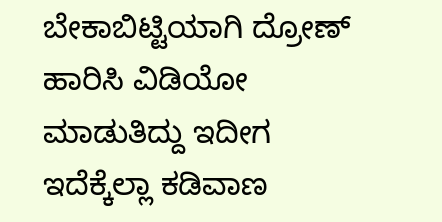ಬೇಕಾಬಿಟ್ಟಿಯಾಗಿ ದ್ರೋಣ್ ಹಾರಿಸಿ ವಿಡಿಯೋ ಮಾಡುತಿದ್ದು ಇದೀಗ ಇದೆಕ್ಕೆಲ್ಲಾ ಕಡಿವಾಣ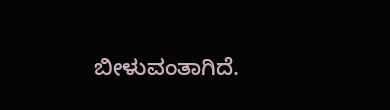ಬೀಳುವಂತಾಗಿದೆ.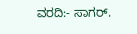ವರದಿ:- ಸಾಗರ್.